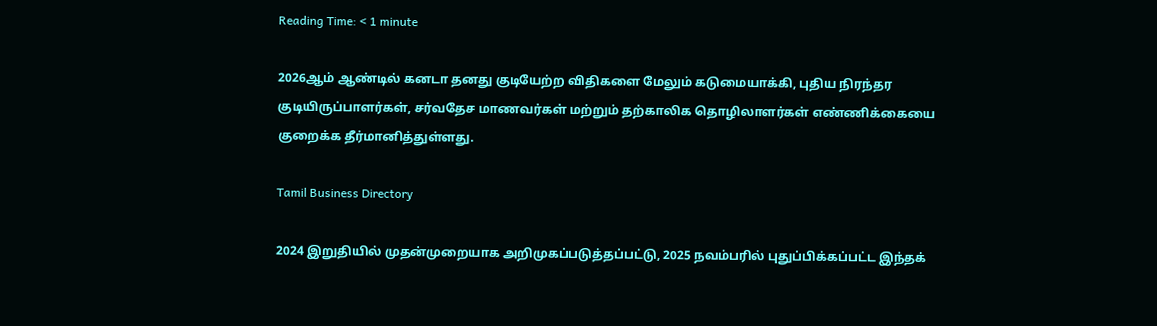Reading Time: < 1 minute

2026ஆம் ஆண்டில் கனடா தனது குடியேற்ற விதிகளை மேலும் கடுமையாக்கி, புதிய நிரந்தர குடியிருப்பாளர்கள், சர்வதேச மாணவர்கள் மற்றும் தற்காலிக தொழிலாளர்கள் எண்ணிக்கையை குறைக்க தீர்மானித்துள்ளது.

Tamil Business Directory

2024 இறுதியில் முதன்முறையாக அறிமுகப்படுத்தப்பட்டு, 2025 நவம்பரில் புதுப்பிக்கப்பட்ட இந்தக்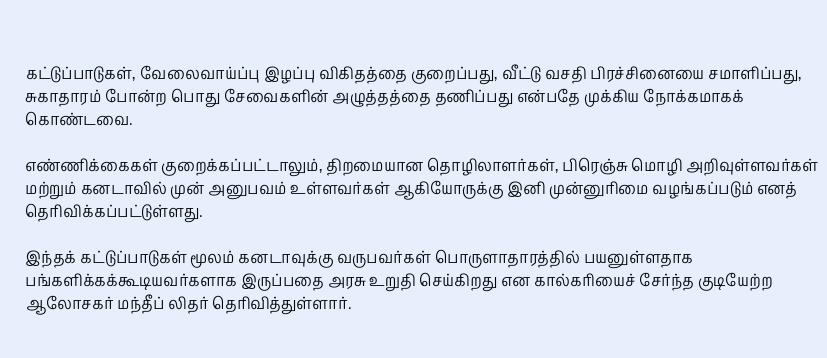கட்டுப்பாடுகள், வேலைவாய்ப்பு இழப்பு விகிதத்தை குறைப்பது, வீட்டு வசதி பிரச்சினையை சமாளிப்பது, சுகாதாரம் போன்ற பொது சேவைகளின் அழுத்தத்தை தணிப்பது என்பதே முக்கிய நோக்கமாகக் கொண்டவை.

எண்ணிக்கைகள் குறைக்கப்பட்டாலும், திறமையான தொழிலாளர்கள், பிரெஞ்சு மொழி அறிவுள்ளவர்கள் மற்றும் கனடாவில் முன் அனுபவம் உள்ளவர்கள் ஆகியோருக்கு இனி முன்னுரிமை வழங்கப்படும் எனத் தெரிவிக்கப்பட்டுள்ளது.

இந்தக் கட்டுப்பாடுகள் மூலம் கனடாவுக்கு வருபவர்கள் பொருளாதாரத்தில் பயனுள்ளதாக பங்களிக்கக்கூடியவர்களாக இருப்பதை அரசு உறுதி செய்கிறது என கால்கரியைச் சேர்ந்த குடியேற்ற ஆலோசகர் மந்தீப் லிதர் தெரிவித்துள்ளார்.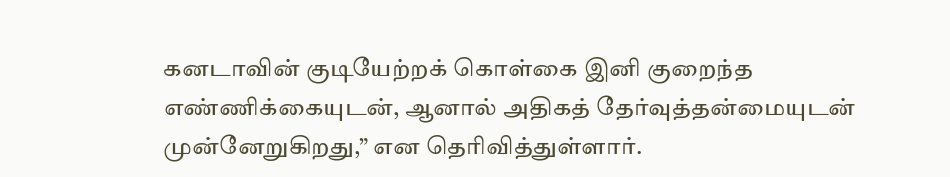கனடாவின் குடியேற்றக் கொள்கை இனி குறைந்த எண்ணிக்கையுடன், ஆனால் அதிகத் தேர்வுத்தன்மையுடன் முன்னேறுகிறது,” என தெரிவித்துள்ளார்.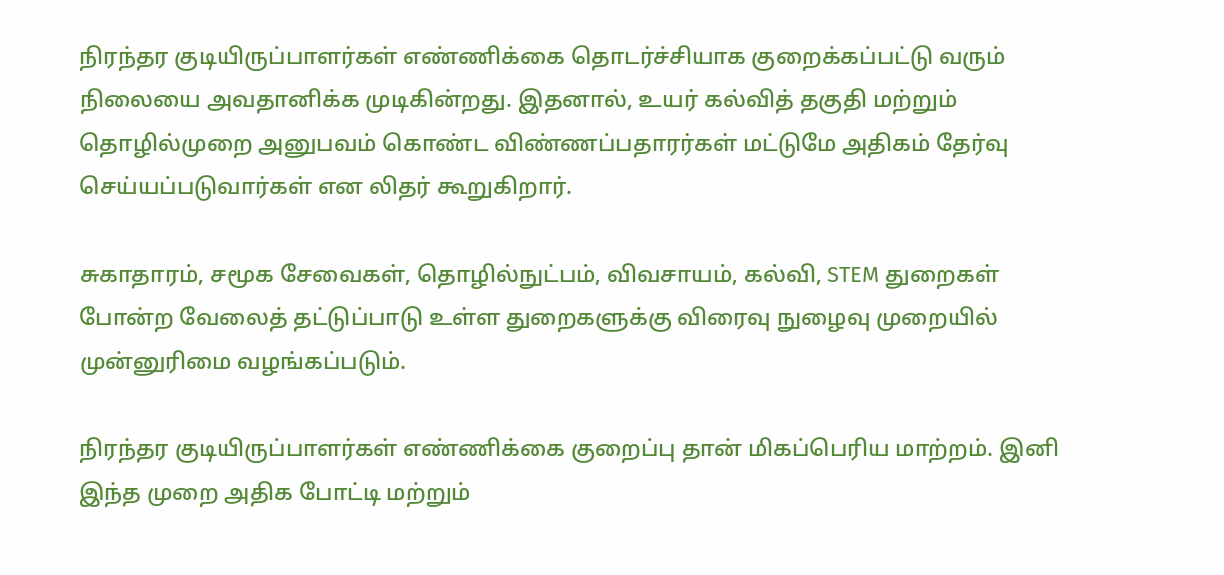நிரந்தர குடியிருப்பாளர்கள் எண்ணிக்கை தொடர்ச்சியாக குறைக்கப்பட்டு வரும் நிலையை அவதானிக்க முடிகின்றது. இதனால், உயர் கல்வித் தகுதி மற்றும் தொழில்முறை அனுபவம் கொண்ட விண்ணப்பதாரர்கள் மட்டுமே அதிகம் தேர்வு செய்யப்படுவார்கள் என லிதர் கூறுகிறார்.

சுகாதாரம், சமூக சேவைகள், தொழில்நுட்பம், விவசாயம், கல்வி, STEM துறைகள் போன்ற வேலைத் தட்டுப்பாடு உள்ள துறைகளுக்கு விரைவு நுழைவு முறையில் முன்னுரிமை வழங்கப்படும்.

நிரந்தர குடியிருப்பாளர்கள் எண்ணிக்கை குறைப்பு தான் மிகப்பெரிய மாற்றம். இனி இந்த முறை அதிக போட்டி மற்றும்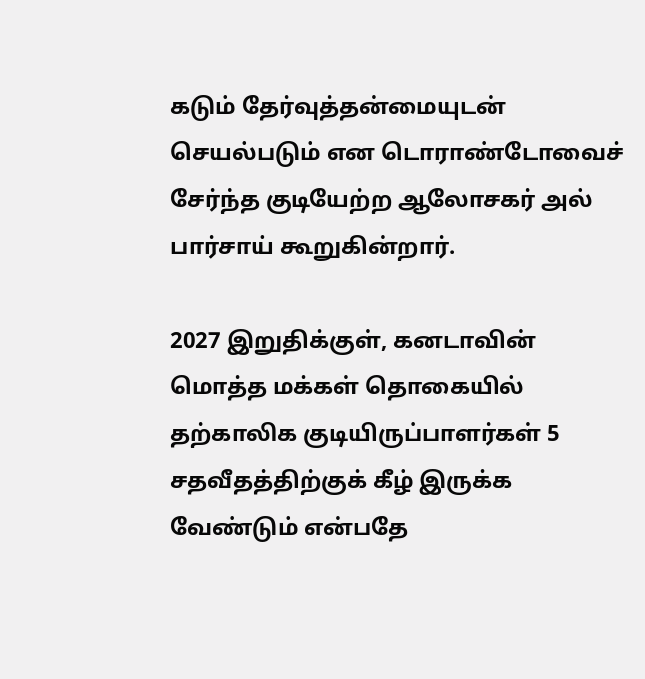கடும் தேர்வுத்தன்மையுடன் செயல்படும் என டொராண்டோவைச் சேர்ந்த குடியேற்ற ஆலோசகர் அல் பார்சாய் கூறுகின்றார்.

2027 இறுதிக்குள், கனடாவின் மொத்த மக்கள் தொகையில் தற்காலிக குடியிருப்பாளர்கள் 5 சதவீதத்திற்குக் கீழ் இருக்க வேண்டும் என்பதே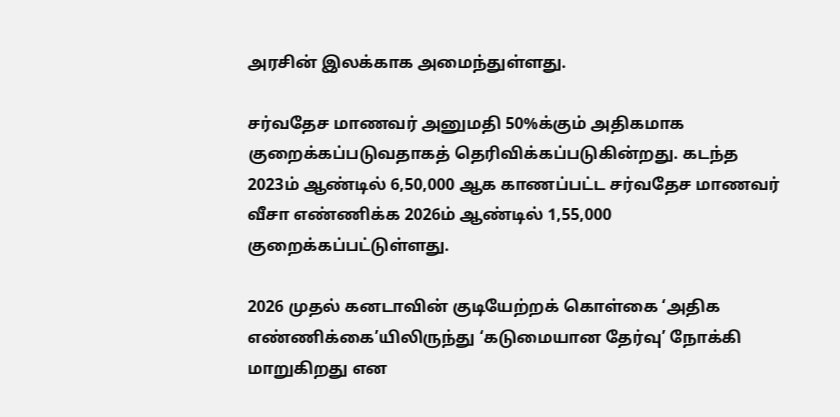அரசின் இலக்காக அமைந்துள்ளது.

சர்வதேச மாணவர் அனுமதி 50%க்கும் அதிகமாக குறைக்கப்படுவதாகத் தெரிவிக்கப்படுகின்றது. கடந்த 2023ம் ஆண்டில் 6,50,000 ஆக காணப்பட்ட சர்வதேச மாணவர் வீசா எண்ணிக்க 2026ம் ஆண்டில் 1,55,000 குறைக்கப்பட்டுள்ளது.

2026 முதல் கனடாவின் குடியேற்றக் கொள்கை ‘அதிக எண்ணிக்கை’யிலிருந்து ‘கடுமையான தேர்வு’ நோக்கி மாறுகிறது என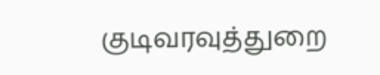குடிவரவுத்துறை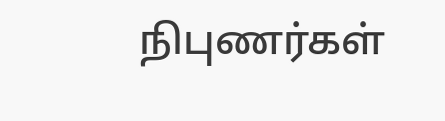நிபுணர்கள்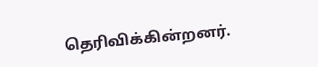தெரிவிக்கின்றனர்.